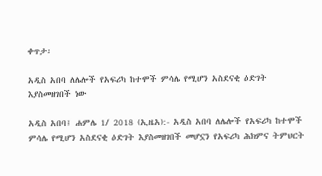ቀጥታ፡

አዲስ አበባ ለሌሎች የአፍሪካ ከተሞች ምሳሌ የሚሆን አስደናቂ ዕድገት እያስመዘገበች ነው

አዲስ አበባ፤ ሐምሌ 1/ 2018 (ኢዜአ):- አዲስ አበባ ለሌሎች የአፍሪካ ከተሞች ምሳሌ የሚሆን አስደናቂ ዕድገት እያስመዘገበች መሆኗን የአፍሪካ ሕክምና ትምህርት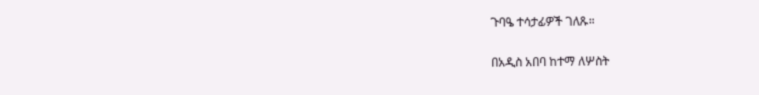ጉባዔ ተሳታፊዎች ገለጹ።

በአዲስ አበባ ከተማ ለሦስት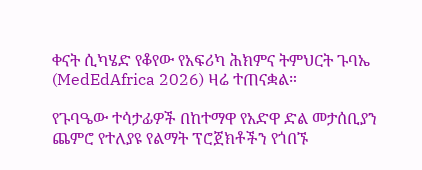ቀናት ሲካሄድ የቆየው የአፍሪካ ሕክምና ትምህርት ጉባኤ (MedEdAfrica 2026) ዛሬ ተጠናቋል።

የጉባዔው ተሳታፊዎች በከተማዋ የአድዋ ድል መታሰቢያን ጨምሮ የተለያዩ የልማት ፕሮጀክቶችን የጎበኙ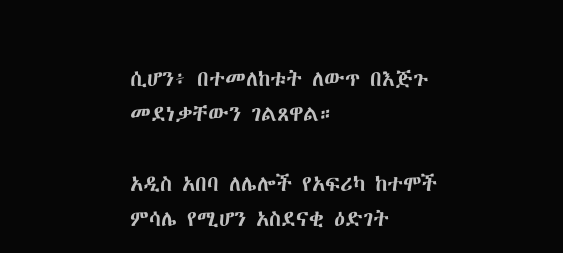ሲሆን፥ በተመለከቱት ለውጥ በእጅጉ መደነቃቸውን ገልጸዋል።

አዲስ አበባ ለሌሎች የአፍሪካ ከተሞች ምሳሌ የሚሆን አስደናቂ ዕድገት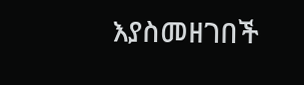እያስመዘገበች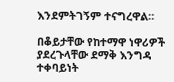እንደምትገኝም ተናግረዋል።

በቆይታቸው የከተማዋ ነዋሪዎች ያደረጉላቸው ደማቅ እንግዳ ተቀባይነት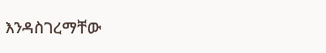እንዳስገረማቸው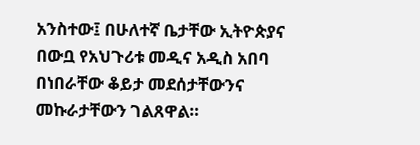አንስተው፤ በሁለተኛ ቤታቸው ኢትዮጵያና በውቧ የአህጉሪቱ መዲና አዲስ አበባ በነበራቸው ቆይታ መደሰታቸውንና መኩራታቸውን ገልጸዋል።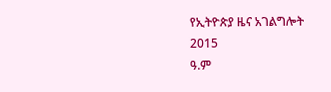የኢትዮጵያ ዜና አገልግሎት
2015
ዓ.ም